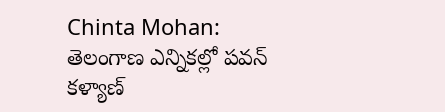Chinta Mohan: తెలంగాణ ఎన్నికల్లో పవన్ కళ్యాణ్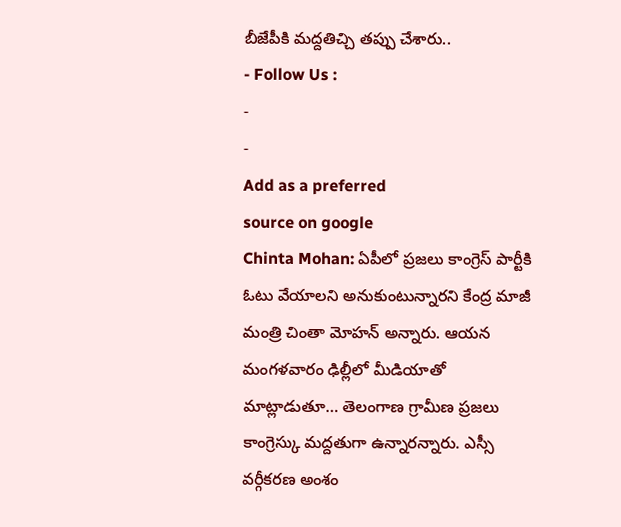బీజేపీకి మద్దతిచ్చి తప్పు చేశారు..
- Follow Us :
-
-
Add as a preferred
source on google
Chinta Mohan: ఏపీలో ప్రజలు కాంగ్రెస్ పార్టీకి ఓటు వేయాలని అనుకుంటున్నారని కేంద్ర మాజీ మంత్రి చింతా మోహన్ అన్నారు. ఆయన మంగళవారం ఢిల్లీలో మీడియాతో మాట్లాడుతూ… తెలంగాణ గ్రామీణ ప్రజలు కాంగ్రెస్కు మద్దతుగా ఉన్నారన్నారు. ఎస్సీ వర్గీకరణ అంశం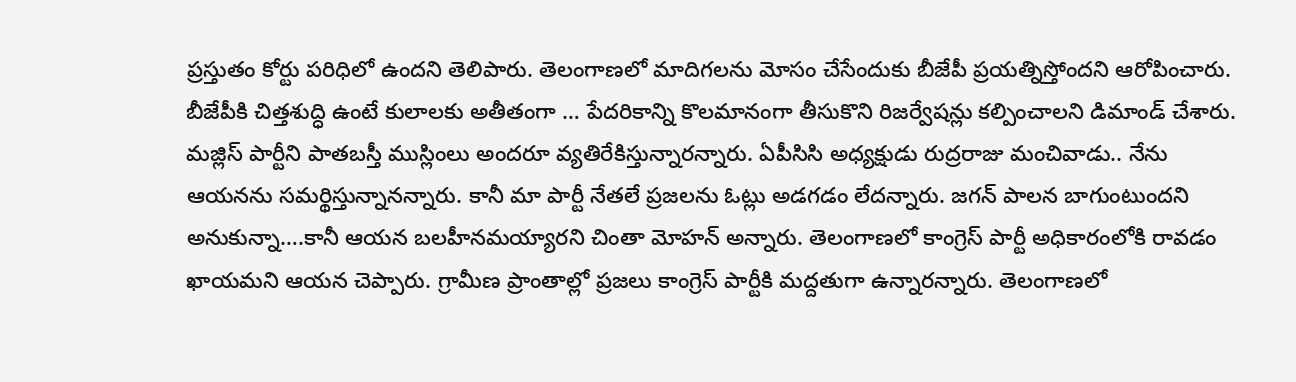ప్రస్తుతం కోర్టు పరిధిలో ఉందని తెలిపారు. తెలంగాణలో మాదిగలను మోసం చేసేందుకు బీజేపీ ప్రయత్నిస్తోందని ఆరోపించారు. బీజేపీకి చిత్తశుద్ధి ఉంటే కులాలకు అతీతంగా … పేదరికాన్ని కొలమానంగా తీసుకొని రిజర్వేషన్లు కల్పించాలని డిమాండ్ చేశారు. మజ్లిస్ పార్టీని పాతబస్తీ ముస్లింలు అందరూ వ్యతిరేకిస్తున్నారన్నారు. ఏపీసిసి అధ్యక్షుడు రుద్రరాజు మంచివాడు.. నేను ఆయనను సమర్థిస్తున్నానన్నారు. కానీ మా పార్టీ నేతలే ప్రజలను ఓట్లు అడగడం లేదన్నారు. జగన్ పాలన బాగుంటుందని అనుకున్నా….కానీ ఆయన బలహీనమయ్యారని చింతా మోహన్ అన్నారు. తెలంగాణలో కాంగ్రెస్ పార్టీ అధికారంలోకి రావడం ఖాయమని ఆయన చెప్పారు. గ్రామీణ ప్రాంతాల్లో ప్రజలు కాంగ్రెస్ పార్టీకి మద్దతుగా ఉన్నారన్నారు. తెలంగాణలో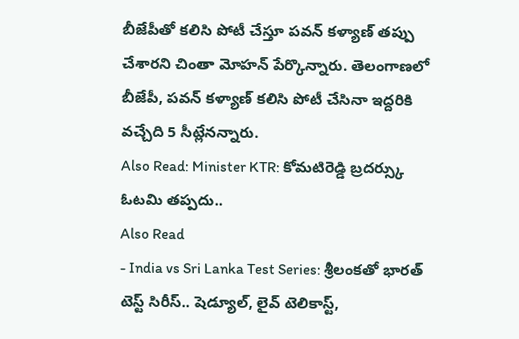బీజేపీతో కలిసి పోటీ చేస్తూ పవన్ కళ్యాణ్ తప్పు చేశారని చింతా మోహన్ పేర్కొన్నారు. తెలంగాణలో బీజేపీ, పవన్ కళ్యాణ్ కలిసి పోటీ చేసినా ఇద్దరికి వచ్చేది 5 సీట్లేనన్నారు.
Also Read: Minister KTR: కోమటిరెడ్డి బ్రదర్స్కు ఓటమి తప్పదు..
Also Read
- India vs Sri Lanka Test Series: శ్రీలంకతో భారత్ టెస్ట్ సిరీస్.. షెడ్యూల్, లైవ్ టెలికాస్ట్,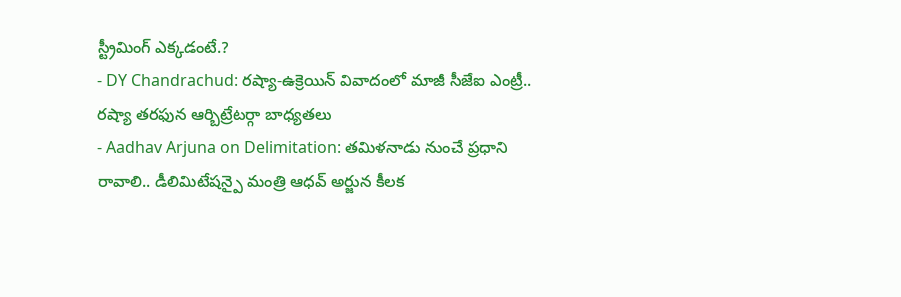స్ట్రీమింగ్ ఎక్కడంటే.?
- DY Chandrachud: రష్యా-ఉక్రెయిన్ వివాదంలో మాజీ సీజేఐ ఎంట్రీ.. రష్యా తరఫున ఆర్బిట్రేటర్గా బాధ్యతలు
- Aadhav Arjuna on Delimitation: తమిళనాడు నుంచే ప్రధాని రావాలి.. డీలిమిటేషన్పై మంత్రి ఆధవ్ అర్జున కీలక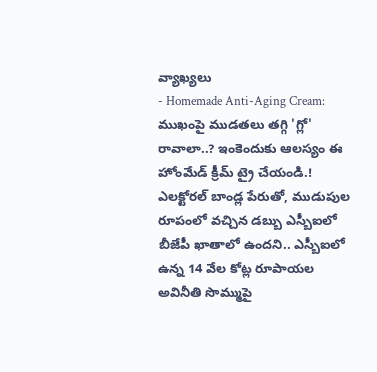వ్యాఖ్యలు
- Homemade Anti-Aging Cream: ముఖంపై ముడతలు తగ్గి 'గ్లో' రావాలా..? ఇంకెందుకు ఆలస్యం ఈ హోంమేడ్ క్రీమ్ ట్రై చేయండి.!
ఎలక్టోరల్ బాండ్ల పేరుతో, ముడుపుల రూపంలో వచ్చిన డబ్బు ఎస్బీఐలో బీజేపీ ఖాతాలో ఉందని.. ఎస్బీఐలో ఉన్న 14 వేల కోట్ల రూపాయల అవినీతి సొమ్ముపై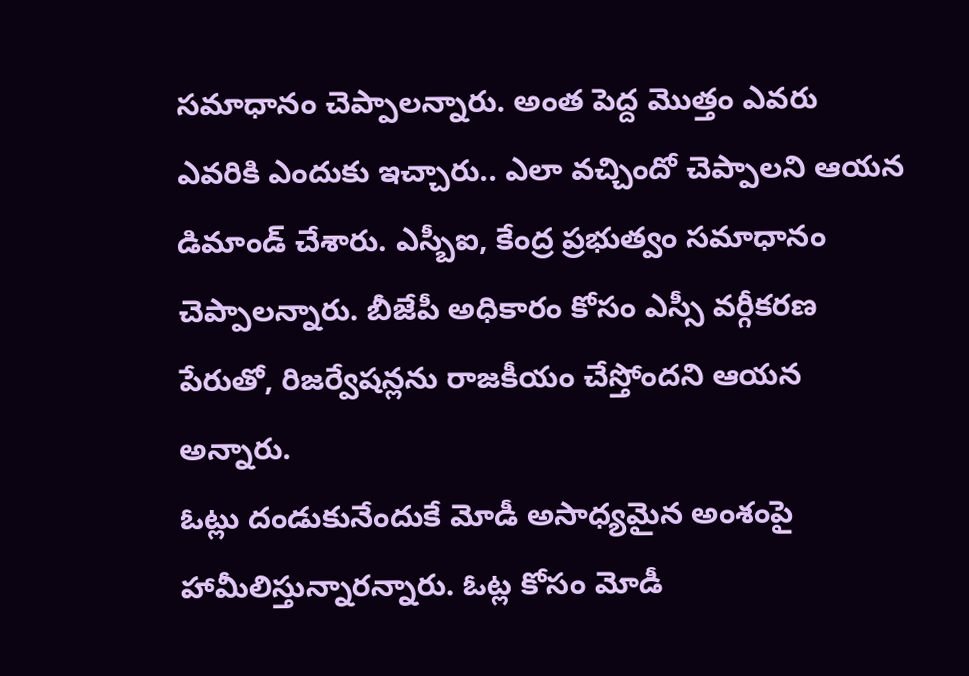సమాధానం చెప్పాలన్నారు. అంత పెద్ద మొత్తం ఎవరు ఎవరికి ఎందుకు ఇచ్చారు.. ఎలా వచ్చిందో చెప్పాలని ఆయన డిమాండ్ చేశారు. ఎస్బీఐ, కేంద్ర ప్రభుత్వం సమాధానం చెప్పాలన్నారు. బీజేపీ అధికారం కోసం ఎస్సీ వర్గీకరణ పేరుతో, రిజర్వేషన్లను రాజకీయం చేస్తోందని ఆయన అన్నారు.
ఓట్లు దండుకునేందుకే మోడీ అసాధ్యమైన అంశంపై హామీలిస్తున్నారన్నారు. ఓట్ల కోసం మోడీ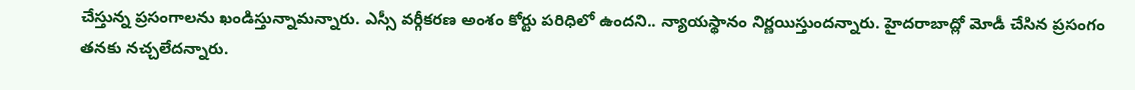చేస్తున్న ప్రసంగాలను ఖండిస్తున్నామన్నారు. ఎస్సీ వర్గీకరణ అంశం కోర్టు పరిధిలో ఉందని.. న్యాయస్థానం నిర్ణయిస్తుందన్నారు. హైదరాబాద్లో మోడీ చేసిన ప్రసంగం తనకు నచ్చలేదన్నారు.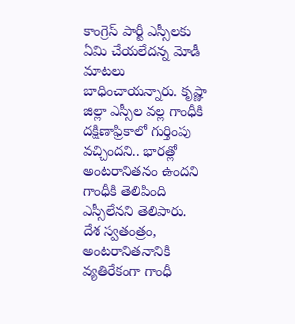కాంగ్రెస్ పార్టీ ఎస్సీలకు ఏమి చేయలేదన్న మోడీ మాటలు బాధించాయన్నారు. కృష్ణా జిల్లా ఎస్సీల వల్ల గాంధీకి దక్షిణాఫ్రికాలో గుర్తింపు వచ్చిందని.. భారత్లో అంటరానితనం ఉందని గాంధీకి తెలిపింది ఎస్సీలేనని తెలిపారు. దేశ స్వతంత్రం, అంటరానితనానికి వ్యతిరేకంగా గాంధీ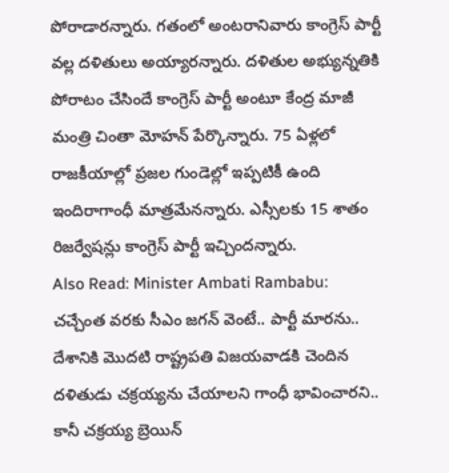పోరాడారన్నారు. గతంలో అంటరానివారు కాంగ్రెస్ పార్టీ వల్ల దళితులు అయ్యారన్నారు. దళితుల అభ్యున్నతికి పోరాటం చేసిందే కాంగ్రెస్ పార్టీ అంటూ కేంద్ర మాజీ మంత్రి చింతా మోహన్ పేర్కొన్నారు. 75 ఏళ్లలో రాజకీయాల్లో ప్రజల గుండెల్లో ఇప్పటికీ ఉంది ఇందిరాగాంధీ మాత్రమేనన్నారు. ఎస్సీలకు 15 శాతం రిజర్వేషన్లు కాంగ్రెస్ పార్టీ ఇచ్చిందన్నారు.
Also Read: Minister Ambati Rambabu: చచ్చేంత వరకు సీఎం జగన్ వెంటే.. పార్టీ మారను..
దేశానికి మొదటి రాష్ట్రపతి విజయవాడకి చెందిన దళితుడు చక్రయ్యను చేయాలని గాంధీ భావించారని.. కానీ చక్రయ్య బ్రెయిన్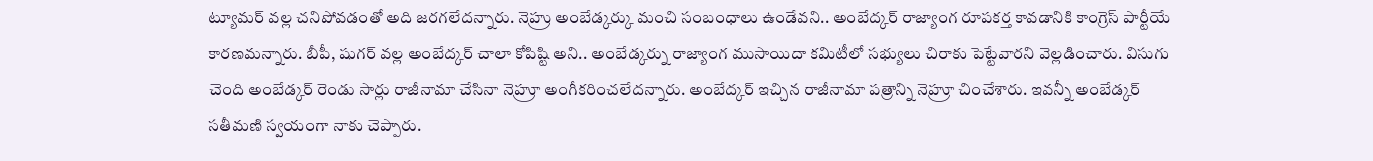ట్యూమర్ వల్ల చనిపోవడంతో అది జరగలేదన్నారు. నెహ్రు అంబేడ్కర్కు మంచి సంబంధాలు ఉండేవని.. అంబేద్కర్ రాజ్యాంగ రూపకర్త కావడానికి కాంగ్రెస్ పార్టీయే కారణమన్నారు. బీపీ, షుగర్ వల్ల అంబేద్కర్ చాలా కోపిష్టి అని.. అంబేడ్కర్ను రాజ్యాంగ ముసాయిదా కమిటీలో సభ్యులు చిరాకు పెట్టేవారని వెల్లడించారు. విసుగు చెంది అంబేడ్కర్ రెండు సార్లు రాజీనామా చేసినా నెహ్రూ అంగీకరించలేదన్నారు. అంబేద్కర్ ఇచ్చిన రాజీనామా పత్రాన్ని నెహ్రూ చించేశారు. ఇవన్నీ అంబేడ్కర్ సతీమణి స్వయంగా నాకు చెప్పారు.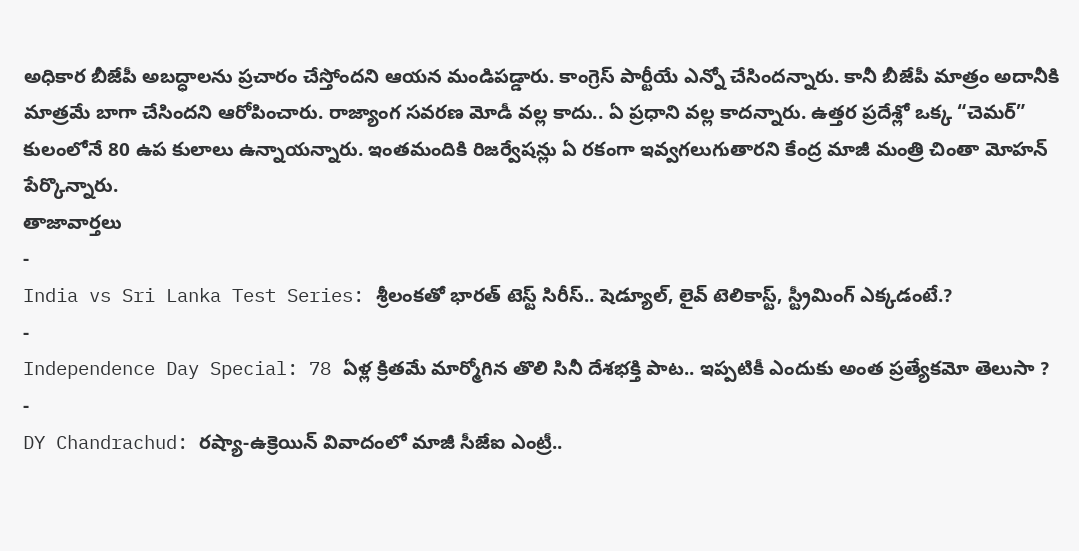అధికార బీజేపీ అబద్ధాలను ప్రచారం చేస్తోందని ఆయన మండిపడ్డారు. కాంగ్రెస్ పార్టీయే ఎన్నో చేసిందన్నారు. కానీ బీజేపీ మాత్రం అదానీకి మాత్రమే బాగా చేసిందని ఆరోపించారు. రాజ్యాంగ సవరణ మోడీ వల్ల కాదు.. ఏ ప్రధాని వల్ల కాదన్నారు. ఉత్తర ప్రదేశ్లో ఒక్క “చెమర్” కులంలోనే 80 ఉప కులాలు ఉన్నాయన్నారు. ఇంతమందికి రిజర్వేషన్లు ఏ రకంగా ఇవ్వగలుగుతారని కేంద్ర మాజీ మంత్రి చింతా మోహన్ పేర్కొన్నారు.
తాజావార్తలు
-
India vs Sri Lanka Test Series: శ్రీలంకతో భారత్ టెస్ట్ సిరీస్.. షెడ్యూల్, లైవ్ టెలికాస్ట్, స్ట్రీమింగ్ ఎక్కడంటే.?
-
Independence Day Special: 78 ఏళ్ల క్రితమే మార్మోగిన తొలి సినీ దేశభక్తి పాట.. ఇప్పటికీ ఎందుకు అంత ప్రత్యేకమో తెలుసా ?
-
DY Chandrachud: రష్యా-ఉక్రెయిన్ వివాదంలో మాజీ సీజేఐ ఎంట్రీ..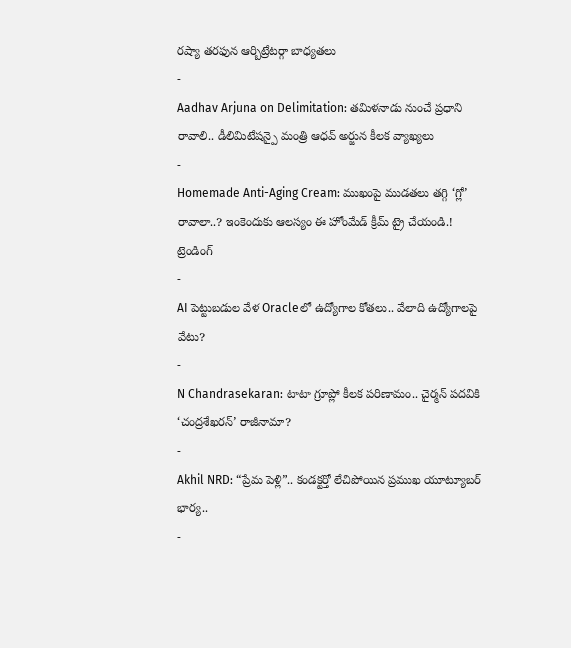రష్యా తరఫున ఆర్బిట్రేటర్గా బాధ్యతలు
-
Aadhav Arjuna on Delimitation: తమిళనాడు నుంచే ప్రధాని రావాలి.. డీలిమిటేషన్పై మంత్రి ఆధవ్ అర్జున కీలక వ్యాఖ్యలు
-
Homemade Anti-Aging Cream: ముఖంపై ముడతలు తగ్గి ‘గ్లో’ రావాలా..? ఇంకెందుకు ఆలస్యం ఈ హోంమేడ్ క్రీమ్ ట్రై చేయండి.!
ట్రెండింగ్
-
AI పెట్టుబడుల వేళ Oracleలో ఉద్యోగాల కోతలు.. వేలాది ఉద్యోగాలపై వేటు?
-
N Chandrasekaran: టాటా గ్రూప్లో కీలక పరిణామం.. చైర్మన్ పదవికి ‘చంద్రశేఖరన్’ రాజీనామా?
-
Akhil NRD: “ప్రేమ పెళ్లి”.. కండక్టర్తో లేచిపోయిన ప్రముఖ యూట్యూబర్ భార్య..
-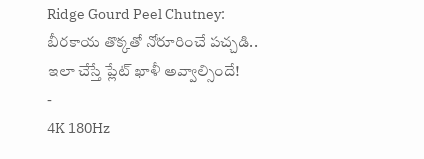Ridge Gourd Peel Chutney: బీరకాయ తొక్కతో నోరూరించే పచ్చడి.. ఇలా చేస్తే ప్లేట్ ఖాళీ అవ్వాల్సిందే!
-
4K 180Hz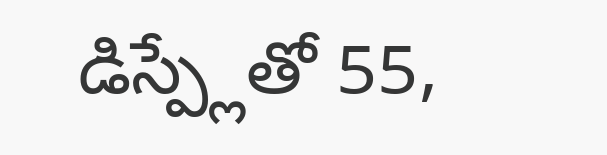డిస్ప్లేతో 55,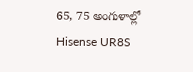65, 75 అంగుళాల్లో Hisense UR8S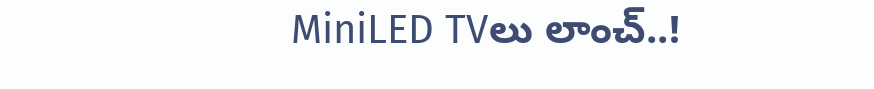MiniLED TVలు లాంచ్..!